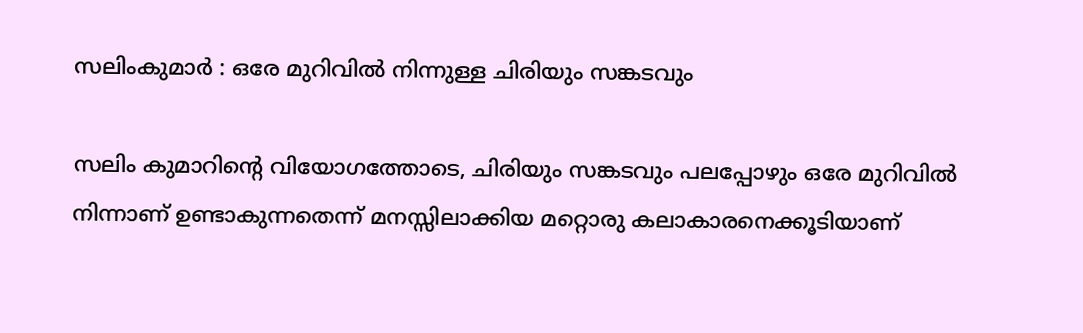സലിംകുമാർ : ഒരേ മുറിവിൽ നിന്നുള്ള ചിരിയും സങ്കടവും

സലിം കുമാറിന്റെ വിയോഗത്തോടെ, ചിരിയും സങ്കടവും പലപ്പോഴും ഒരേ മുറിവിൽ നിന്നാണ് ഉണ്ടാകുന്നതെന്ന് മനസ്സിലാക്കിയ മറ്റൊരു കലാകാരനെക്കൂടിയാണ്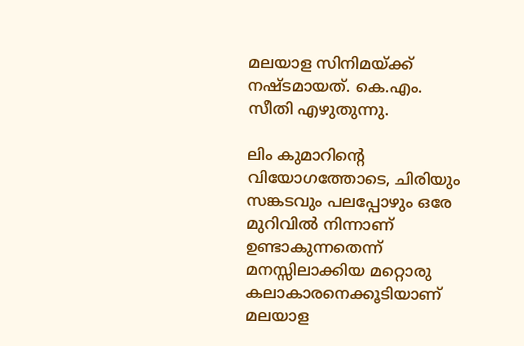മലയാള സിനിമയ്ക്ക് നഷ്ടമായത്. കെ.എം. സീതി എഴുതുന്നു.

ലിം കുമാറിന്റെ വിയോഗത്തോടെ, ചിരിയും സങ്കടവും പലപ്പോഴും ഒരേ മുറിവിൽ നിന്നാണ് ഉണ്ടാകുന്നതെന്ന് മനസ്സിലാക്കിയ മറ്റൊരു കലാകാരനെക്കൂടിയാണ് മലയാള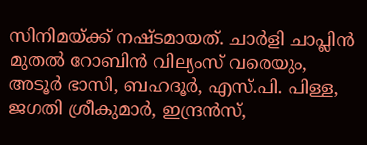സിനിമയ്ക്ക് നഷ്ടമായത്. ചാർളി ചാപ്ലിൻ മുതൽ റോബിൻ വില്യംസ് വരെയും, അടൂർ ഭാസി, ബഹദൂർ, എസ്.പി. പിള്ള, ജഗതി ശ്രീകുമാർ, ഇന്ദ്രൻസ്,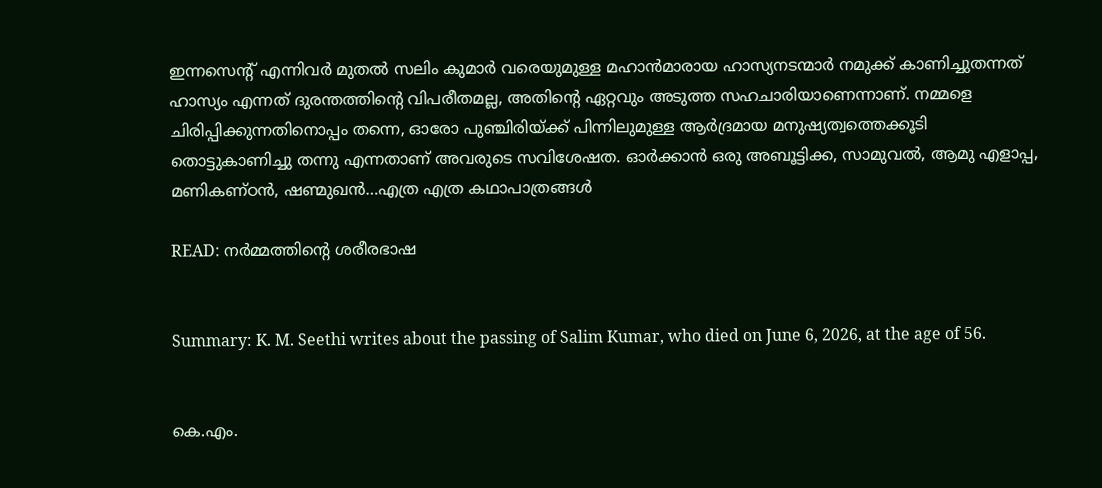ഇന്നസെന്റ് എന്നിവർ മുതൽ സലിം കുമാർ വരെയുമുള്ള മഹാൻമാരായ ഹാസ്യനടന്മാർ നമുക്ക് കാണിച്ചുതന്നത് ഹാസ്യം എന്നത് ദുരന്തത്തിന്റെ വിപരീതമല്ല, അതിന്റെ ഏറ്റവും അടുത്ത സഹചാരിയാണെന്നാണ്. നമ്മളെ ചിരിപ്പിക്കുന്നതിനൊപ്പം തന്നെ, ഓരോ പുഞ്ചിരിയ്ക്ക് പിന്നിലുമുള്ള ആർദ്രമായ മനുഷ്യത്വത്തെക്കൂടി തൊട്ടുകാണിച്ചു തന്നു എന്നതാണ് അവരുടെ സവിശേഷത. ഓർക്കാൻ ഒരു അബൂട്ടിക്ക, സാമുവൽ, ആമു എളാപ്പ, മണികണ്ഠൻ, ഷണ്മുഖൻ…എത്ര എത്ര കഥാപാത്രങ്ങൾ

READ: നര്‍മ്മത്തിന്റെ ശരീരഭാഷ


Summary: K. M. Seethi writes about the passing of Salim Kumar, who died on June 6, 2026, at the age of 56.


കെ.എം.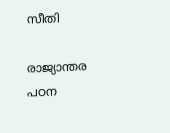സീതി

രാജ്യാന്തര പഠന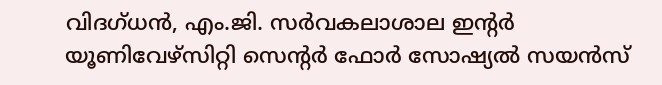വിദഗ്ധൻ, എം.ജി. സർവകലാശാല ഇന്റർ യൂണിവേഴ്സിറ്റി സെന്റർ ഫോർ സോഷ്യൽ സയൻസ്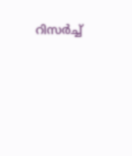റിസർച്ച്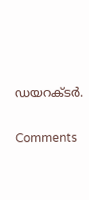ഡയറക്ടർ.

Comments